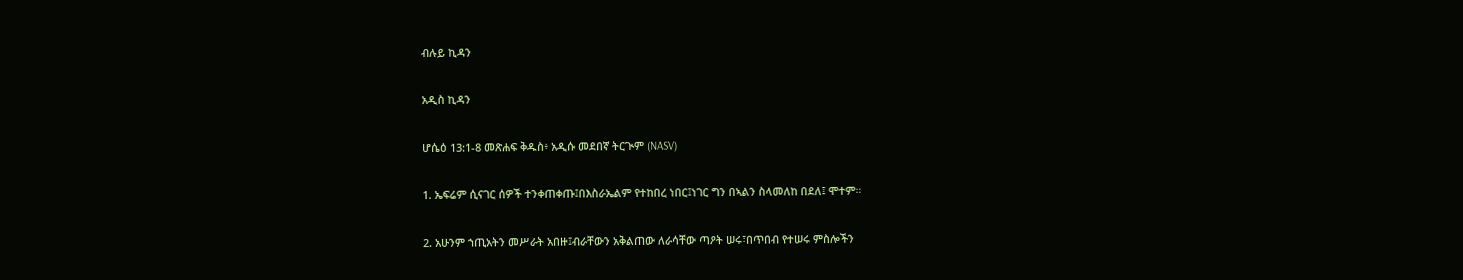ብሉይ ኪዳን

አዲስ ኪዳን

ሆሴዕ 13:1-8 መጽሐፍ ቅዱስ፥ አዲሱ መደበኛ ትርጒም (NASV)

1. ኤፍሬም ሲናገር ሰዎች ተንቀጠቀጡ፤በእስራኤልም የተከበረ ነበር፤ነገር ግን በኣልን ስላመለከ በደለ፤ ሞተም።

2. አሁንም ኀጢአትን መሥራት አበዙ፤ብራቸውን አቅልጠው ለራሳቸው ጣዖት ሠሩ፣በጥበብ የተሠሩ ምስሎችን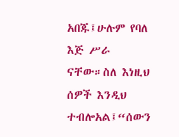አበጁ፤ሁሉም የባለ እጅ ሥራ ናቸው።ስለ እነዚህ ሰዎች እንዲህ ተብሎአል፤“ሰውን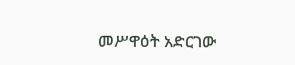መሥዋዕት አድርገው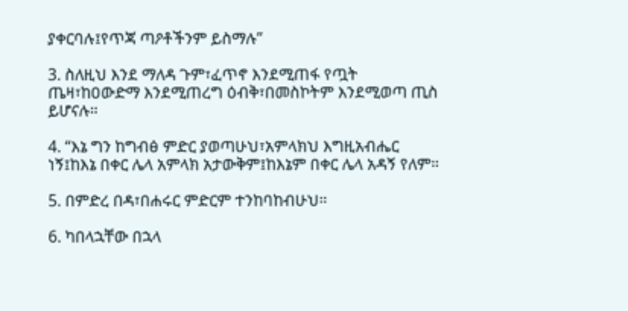ያቀርባሉ፤የጥጃ ጣዖቶችንም ይስማሉ”

3. ስለዚህ እንደ ማለዳ ጉም፣ፈጥኖ እንደሚጠፋ የጧት ጤዛ፣ከዐውድማ እንደሚጠረግ ዕብቅ፣በመስኮትም እንደሚወጣ ጢስ ይሆናሉ።

4. “እኔ ግን ከግብፅ ምድር ያወጣሁህ፣አምላክህ እግዚአብሔር ነኝ፤ከእኔ በቀር ሌላ አምላክ አታውቅም፤ከእኔም በቀር ሌላ አዳኝ የለም።

5. በምድረ በዳ፣በሐሩር ምድርም ተንከባከብሁህ።

6. ካበላኋቸው በኋላ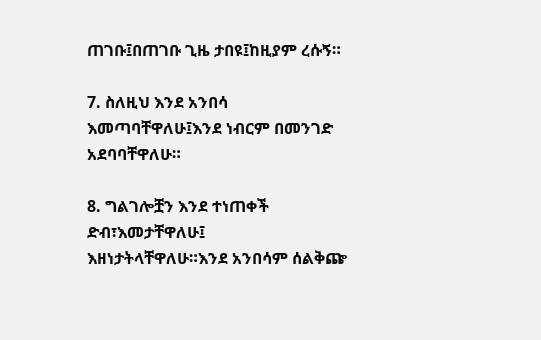ጠገቡ፤በጠገቡ ጊዜ ታበዩ፤ከዚያም ረሱኝ።

7. ስለዚህ እንደ አንበሳ እመጣባቸዋለሁ፤እንደ ነብርም በመንገድ አደባባቸዋለሁ።

8. ግልገሎቿን እንደ ተነጠቀች ድብ፣እመታቸዋለሁ፤ እዘነታትላቸዋለሁ።እንደ አንበሳም ሰልቅጬ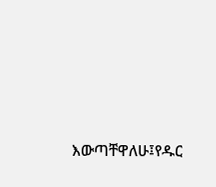እውጣቸዋለሁ፤የዱር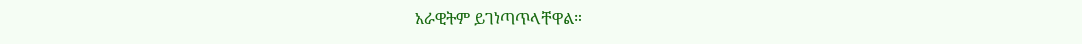አራዊትም ይገነጣጥላቸዋል።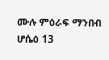ሙሉ ምዕራፍ ማንበብ ሆሴዕ 13